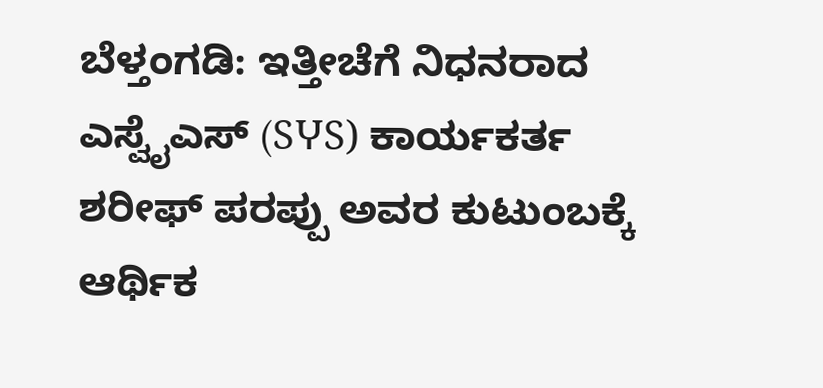ಬೆಳ್ತಂಗಡಿ: ಇತ್ತೀಚೆಗೆ ನಿಧನರಾದ ಎಸ್ವೈಎಸ್ (SჄS) ಕಾರ್ಯಕರ್ತ ಶರೀಫ್ ಪರಪ್ಪು ಅವರ ಕುಟುಂಬಕ್ಕೆ ಆರ್ಥಿಕ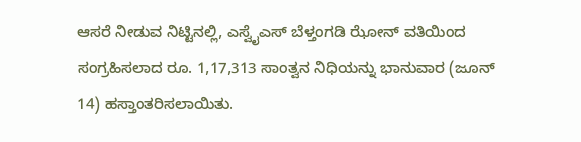ಆಸರೆ ನೀಡುವ ನಿಟ್ಟಿನಲ್ಲಿ, ಎಸ್ವೈಎಸ್ ಬೆಳ್ತಂಗಡಿ ಝೋನ್ ವತಿಯಿಂದ ಸಂಗ್ರಹಿಸಲಾದ ರೂ. 1,17,313 ಸಾಂತ್ವನ ನಿಧಿಯನ್ನು ಭಾನುವಾರ (ಜೂನ್ 14) ಹಸ್ತಾಂತರಿಸಲಾಯಿತು.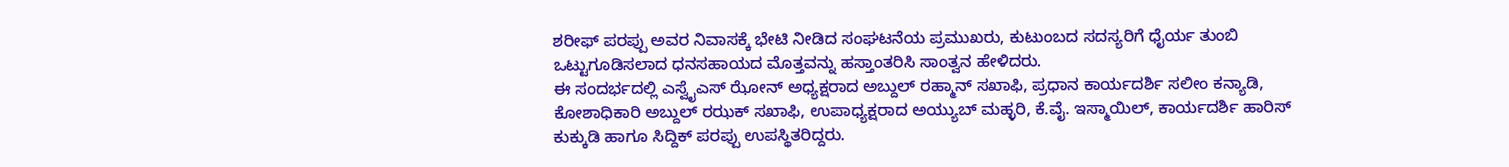ಶರೀಫ್ ಪರಪ್ಪು ಅವರ ನಿವಾಸಕ್ಕೆ ಭೇಟಿ ನೀಡಿದ ಸಂಘಟನೆಯ ಪ್ರಮುಖರು, ಕುಟುಂಬದ ಸದಸ್ಯರಿಗೆ ಧೈರ್ಯ ತುಂಬಿ ಒಟ್ಟುಗೂಡಿಸಲಾದ ಧನಸಹಾಯದ ಮೊತ್ತವನ್ನು ಹಸ್ತಾಂತರಿಸಿ ಸಾಂತ್ವನ ಹೇಳಿದರು.
ಈ ಸಂದರ್ಭದಲ್ಲಿ ಎಸ್ವೈಎಸ್ ಝೋನ್ ಅಧ್ಯಕ್ಷರಾದ ಅಬ್ದುಲ್ ರಹ್ಮಾನ್ ಸಖಾಫಿ, ಪ್ರಧಾನ ಕಾರ್ಯದರ್ಶಿ ಸಲೀಂ ಕನ್ಯಾಡಿ, ಕೋಶಾಧಿಕಾರಿ ಅಬ್ದುಲ್ ರಝಕ್ ಸಖಾಫಿ, ಉಪಾಧ್ಯಕ್ಷರಾದ ಅಯ್ಯುಬ್ ಮಹ್ಳರಿ, ಕೆ.ವೈ. ಇಸ್ಮಾಯಿಲ್, ಕಾರ್ಯದರ್ಶಿ ಹಾರಿಸ್ ಕುಕ್ಕುಡಿ ಹಾಗೂ ಸಿದ್ದಿಕ್ ಪರಪ್ಪು ಉಪಸ್ಥಿತರಿದ್ದರು.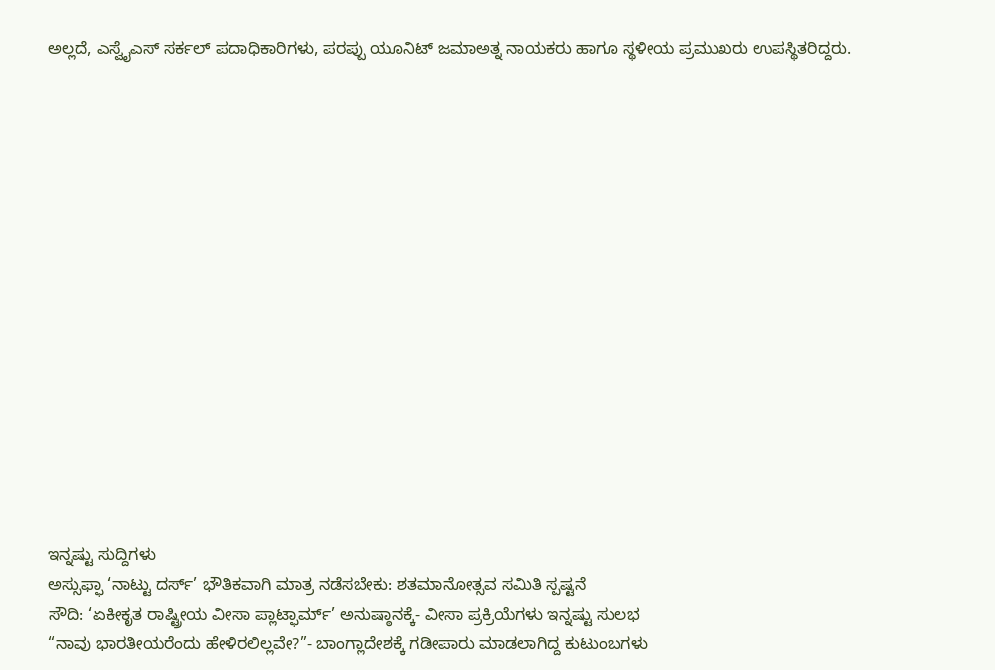ಅಲ್ಲದೆ, ಎಸ್ವೈಎಸ್ ಸರ್ಕಲ್ ಪದಾಧಿಕಾರಿಗಳು, ಪರಪ್ಪು ಯೂನಿಟ್ ಜಮಾಅತ್ನ ನಾಯಕರು ಹಾಗೂ ಸ್ಥಳೀಯ ಪ್ರಮುಖರು ಉಪಸ್ಥಿತರಿದ್ದರು.
















ಇನ್ನಷ್ಟು ಸುದ್ದಿಗಳು
ಅಸ್ಸುಫ್ಫಾ ‘ನಾಟ್ಟು ದರ್ಸ್’ ಭೌತಿಕವಾಗಿ ಮಾತ್ರ ನಡೆಸಬೇಕು: ಶತಮಾನೋತ್ಸವ ಸಮಿತಿ ಸ್ಪಷ್ಟನೆ
ಸೌದಿ: ‘ಏಕೀಕೃತ ರಾಷ್ಟ್ರೀಯ ವೀಸಾ ಪ್ಲಾಟ್ಫಾರ್ಮ್’ ಅನುಷ್ಠಾನಕ್ಕೆ- ವೀಸಾ ಪ್ರಕ್ರಿಯೆಗಳು ಇನ್ನಷ್ಟು ಸುಲಭ
“ನಾವು ಭಾರತೀಯರೆಂದು ಹೇಳಿರಲಿಲ್ಲವೇ?”- ಬಾಂಗ್ಲಾದೇಶಕ್ಕೆ ಗಡೀಪಾರು ಮಾಡಲಾಗಿದ್ದ ಕುಟುಂಬಗಳು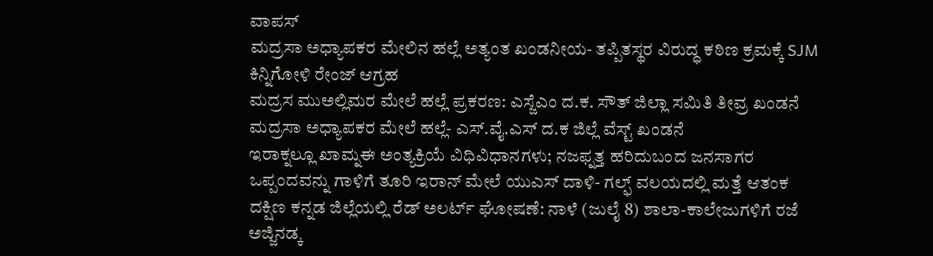ವಾಪಸ್
ಮದ್ರಸಾ ಅಧ್ಯಾಪಕರ ಮೇಲಿನ ಹಲ್ಲೆ ಅತ್ಯಂತ ಖಂಡನೀಯ- ತಪ್ಪಿತಸ್ಥರ ವಿರುದ್ಧ ಕಠಿಣ ಕ್ರಮಕ್ಕೆ SJM ಕಿನ್ನಿಗೋಳಿ ರೇಂಜ್ ಆಗ್ರಹ
ಮದ್ರಸ ಮುಅಲ್ಲಿಮರ ಮೇಲೆ ಹಲ್ಲೆ ಪ್ರಕರಣ: ಎಸ್ಜೆಎಂ ದ.ಕ. ಸೌತ್ ಜಿಲ್ಲಾ ಸಮಿತಿ ತೀವ್ರ ಖಂಡನೆ
ಮದ್ರಸಾ ಅಧ್ಯಾಪಕರ ಮೇಲೆ ಹಲ್ಲೆ- ಎಸ್.ವೈ.ಎಸ್ ದ.ಕ ಜಿಲ್ಲೆ ವೆಸ್ಟ್ ಖಂಡನೆ
ಇರಾಕ್ನಲ್ಲೂ ಖಾಮ್ನಈ ಅಂತ್ಯಕ್ರಿಯೆ ವಿಧಿವಿಧಾನಗಳು; ನಜಫ್ನತ್ತ ಹರಿದುಬಂದ ಜನಸಾಗರ
ಒಪ್ಪಂದವನ್ನು ಗಾಳಿಗೆ ತೂರಿ ಇರಾನ್ ಮೇಲೆ ಯುಎಸ್ ದಾಳಿ- ಗಲ್ಫ್ ವಲಯದಲ್ಲಿ ಮತ್ತೆ ಆತಂಕ
ದಕ್ಷಿಣ ಕನ್ನಡ ಜಿಲ್ಲೆಯಲ್ಲಿ ರೆಡ್ ಅಲರ್ಟ್ ಘೋಷಣೆ: ನಾಳೆ (ಜುಲೈ 8) ಶಾಲಾ-ಕಾಲೇಜುಗಳಿಗೆ ರಜೆ
ಅಜ್ಜಿನಡ್ಕ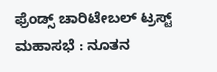ಫ್ರೆಂಡ್ಸ್ ಚಾರಿಟೇಬಲ್ ಟ್ರಸ್ಟ್ ಮಹಾಸಭೆ : ನೂತನ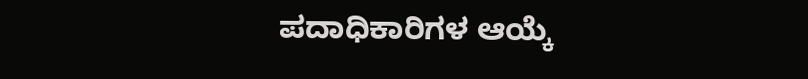ಪದಾಧಿಕಾರಿಗಳ ಆಯ್ಕೆ